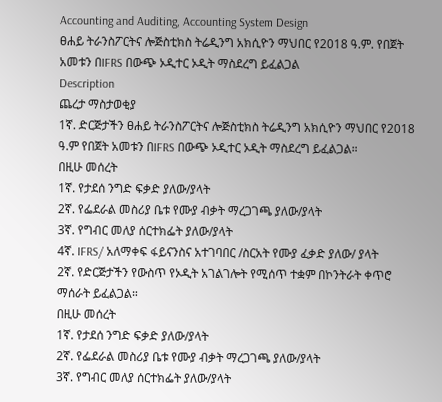Accounting and Auditing, Accounting System Design
ፀሐይ ትራንስፖርትና ሎጅስቲክስ ትሬዲንግ አክሲዮን ማህበር የ2018 ዓ.ም. የበጀት አመቱን በIFRS በውጭ ኦዲተር ኦዲት ማስደረግ ይፈልጋል
Description
ጨረታ ማስታወቂያ
1ኛ. ድርጅታችን ፀሐይ ትራንስፖርትና ሎጅስቲክስ ትሬዲንግ አክሲዮን ማህበር የ2018 ዓ.ም የበጀት አመቱን በIFRS በውጭ ኦዲተር ኦዲት ማስደረግ ይፈልጋል።
በዚሁ መሰረት
1ኛ. የታደሰ ንግድ ፍቃድ ያለው/ያላት
2ኛ. የፌደራል መስሪያ ቤቱ የሙያ ብቃት ማረጋገጫ ያለው/ያላት
3ኛ. የግብር መለያ ሰርተክፌት ያለው/ያላት
4ኛ. IFRS/ አለማቀፍ ፋይናንስና አተገባበር /ስርአት የሙያ ፈቃድ ያለው/ ያላት
2ኛ. የድርጅታችን የውስጥ የኦዲት አገልገሎት የሚሰጥ ተቋም በኮንትራት ቀጥሮ ማሰራት ይፈልጋል።
በዚሁ መሰረት
1ኛ. የታደሰ ንግድ ፍቃድ ያለው/ያላት
2ኛ. የፌደራል መስሪያ ቤቱ የሙያ ብቃት ማረጋገጫ ያለው/ያላት
3ኛ. የግብር መለያ ሰርተክፌት ያለው/ያላት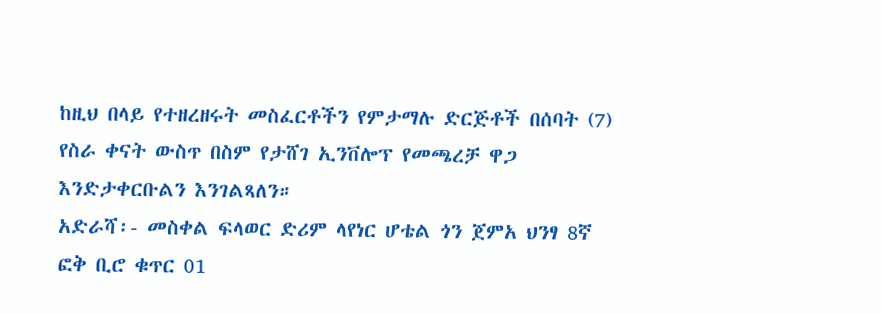ከዚህ በላይ የተዘረዘሩት መስፈርቶችን የምታማሉ ድርጅቶች በሰባት (7) የስራ ቀናት ውስጥ በስም የታሸገ ኢንቨሎፕ የመጫረቻ ዋጋ እንድታቀርቡልን እንገልጻለን።
አድራሻ፡- መስቀል ፍላወር ድሪም ላየነር ሆቴል ጎን ጀምአ ህንፃ 8ኛ ፎቅ ቢሮ ቁጥር 01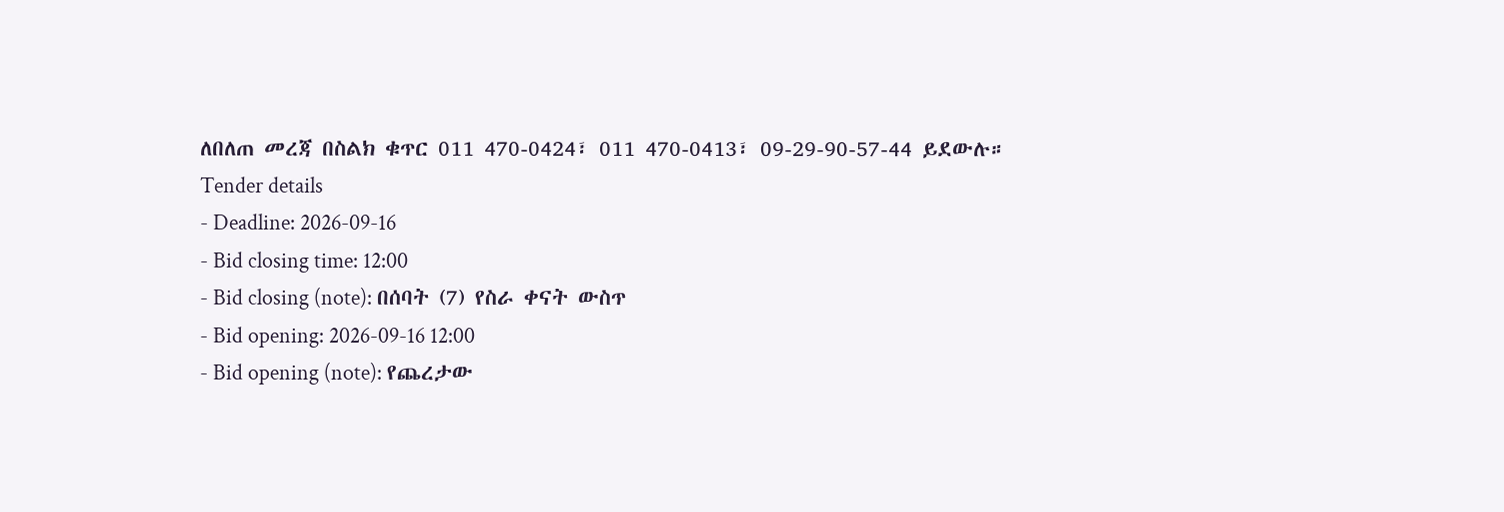ለበለጠ መረጃ በስልክ ቁጥር 011 470-0424፣ 011 470-0413፣ 09-29-90-57-44 ይደውሉ።
Tender details
- Deadline: 2026-09-16
- Bid closing time: 12:00
- Bid closing (note): በሰባት (7) የስራ ቀናት ውስጥ
- Bid opening: 2026-09-16 12:00
- Bid opening (note): የጨረታው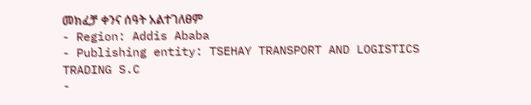መክፈቻ ቀንና ሰዓት አልተገለፀም
- Region: Addis Ababa
- Publishing entity: TSEHAY TRANSPORT AND LOGISTICS TRADING S.C
-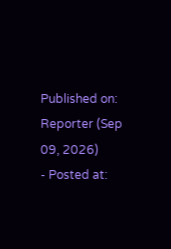Published on: Reporter (Sep 09, 2026)
- Posted at: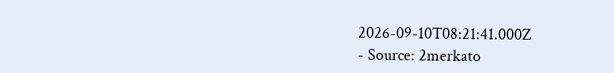2026-09-10T08:21:41.000Z
- Source: 2merkato